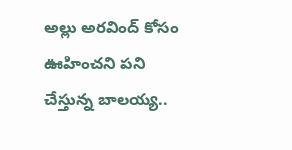అల్లు అరవింద్ కోసం ఊహించని పని చేస్తున్న బాలయ్య..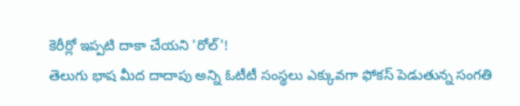కెరీర్లో ఇప్పటి దాకా చేయని 'రోల్'!
తెలుగు భాష మీద దాదాపు అన్ని ఓటీటీ సంస్థలు ఎక్కువగా ఫోకస్ పెడుతున్న సంగతి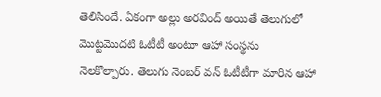తెలిసిందే. ఏకంగా అల్లు అరవింద్ అయితే తెలుగులో మొట్టమొదటి ఓటీటీ అంటూ ఆహా సంస్థను నెలకొల్పారు. తెలుగు నెంబర్ వన్ ఓటీటీగా మారిన ఆహా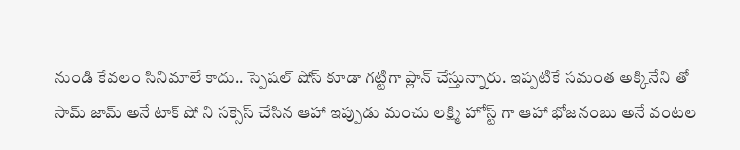నుండి కేవలం సినిమాలే కాదు.. స్పెషల్ షోస్ కూడా గట్టిగా ప్లాన్ చేస్తున్నారు. ఇప్పటికే సమంత అక్కినేని తో సామ్ జామ్ అనే టాక్ షో ని సక్సెస్ చేసిన ఆహా ఇప్పుడు మంచు లక్ష్మి హోస్ట్ గా ఆహా భోజనంబు అనే వంటల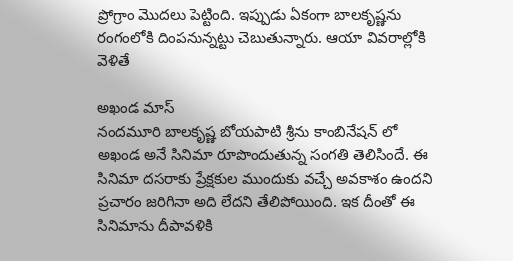ప్రోగ్రాం మొదలు పెట్టింది. ఇప్పుడు ఏకంగా బాలకృష్ణను రంగంలోకి దింపనున్నట్టు చెబుతున్నారు. ఆయా వివరాల్లోకి వెళితే

అఖండ మాస్
నందమూరి బాలకృష్ణ బోయపాటి శ్రీను కాంబినేషన్ లో అఖండ అనే సినిమా రూపొందుతున్న సంగతి తెలిసిందే. ఈ సినిమా దసరాకు ప్రేక్షకుల ముందుకు వచ్చే అవకాశం ఉందని ప్రచారం జరిగినా అది లేదని తేలిపోయింది. ఇక దీంతో ఈ సినిమాను దీపావళికి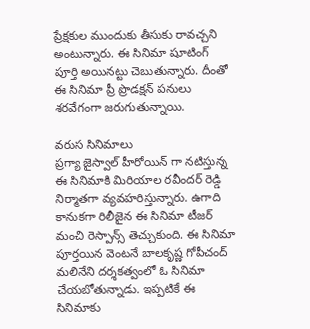ప్రేక్షకుల ముందుకు తీసుకు రావచ్చని అంటున్నారు. ఈ సినిమా షూటింగ్ పూర్తి అయినట్టు చెబుతున్నారు. దీంతో ఈ సినిమా ప్రీ ప్రొడక్షన్ పనులు శరవేగంగా జరుగుతున్నాయి.

వరుస సినిమాలు
ప్రగ్యా జైస్వాల్ హీరోయిన్ గా నటిస్తున్న ఈ సినిమాకి మిరియాల రవీందర్ రెడ్డి నిర్మాతగా వ్యవహరిస్తున్నారు. ఉగాది కానుకగా రిలీజైన ఈ సినిమా టీజర్ మంచి రెస్పాన్స్ తెచ్చుకుంది. ఈ సినిమా పూర్తయిన వెంటనే బాలకృష్ణ గోపీచంద్ మలినేని దర్శకత్వంలో ఓ సినిమా చేయబోతున్నాడు. ఇప్పటికే ఈ సినిమాకు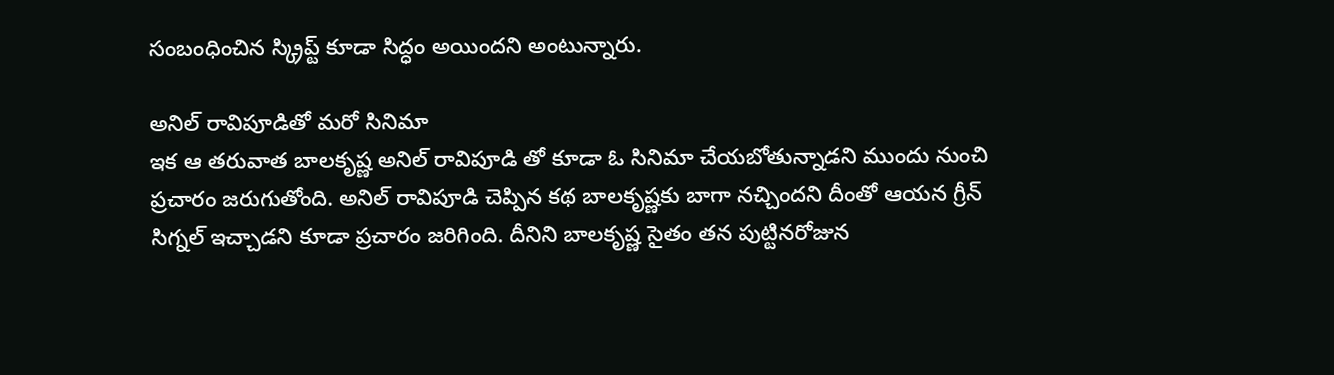సంబంధించిన స్క్రిప్ట్ కూడా సిద్ధం అయిందని అంటున్నారు.

అనిల్ రావిపూడితో మరో సినిమా
ఇక ఆ తరువాత బాలకృష్ణ అనిల్ రావిపూడి తో కూడా ఓ సినిమా చేయబోతున్నాడని ముందు నుంచి ప్రచారం జరుగుతోంది. అనిల్ రావిపూడి చెప్పిన కథ బాలకృష్ణకు బాగా నచ్చిందని దీంతో ఆయన గ్రీన్ సిగ్నల్ ఇచ్చాడని కూడా ప్రచారం జరిగింది. దీనిని బాలకృష్ణ సైతం తన పుట్టినరోజున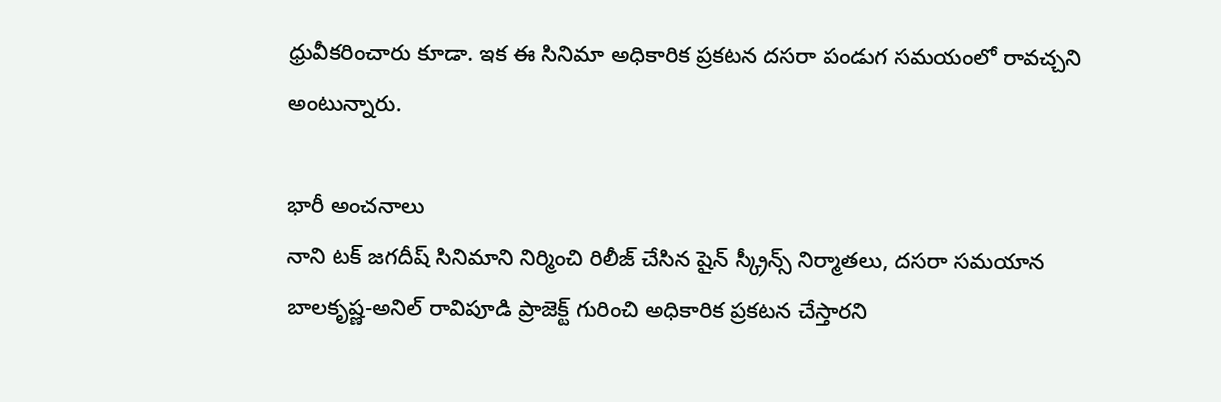ధ్రువీకరించారు కూడా. ఇక ఈ సినిమా అధికారిక ప్రకటన దసరా పండుగ సమయంలో రావచ్చని అంటున్నారు.

భారీ అంచనాలు
నాని టక్ జగదీష్ సినిమాని నిర్మించి రిలీజ్ చేసిన షైన్ స్క్రీన్స్ నిర్మాతలు, దసరా సమయాన బాలకృష్ణ-అనిల్ రావిపూడి ప్రాజెక్ట్ గురించి అధికారిక ప్రకటన చేస్తారని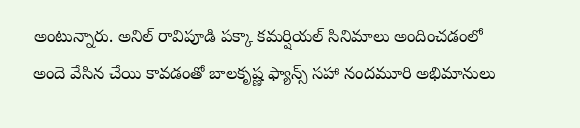అంటున్నారు. అనిల్ రావిపూడి పక్కా కమర్షియల్ సినిమాలు అందించడంలో అందె వేసిన చేయి కావడంతో బాలకృష్ణ ఫ్యాన్స్ సహా నందమూరి అభిమానులు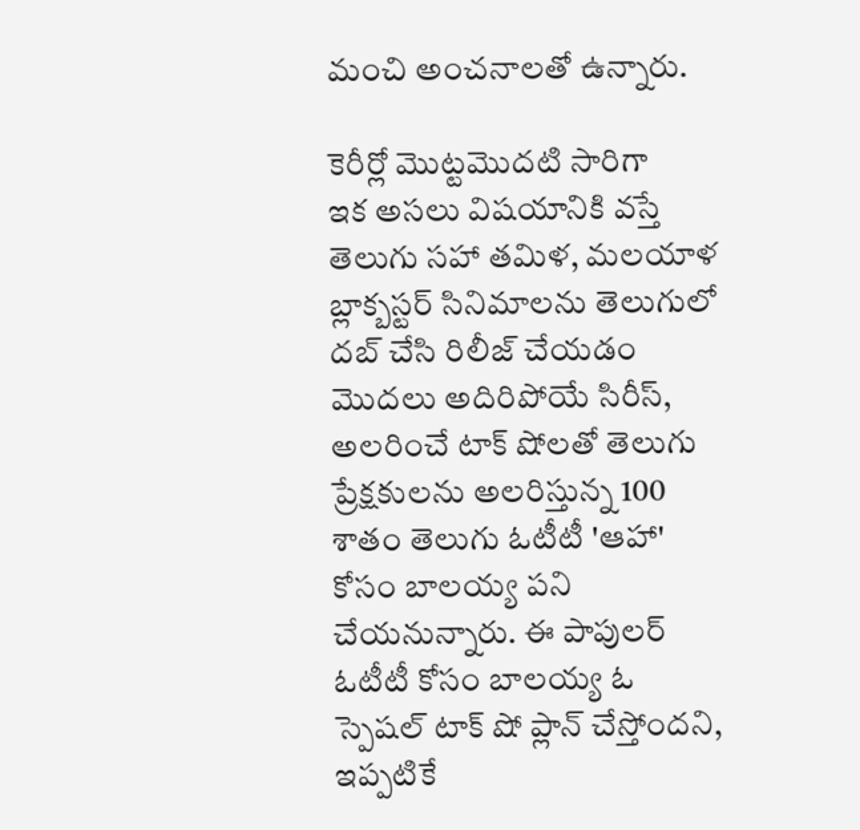మంచి అంచనాలతో ఉన్నారు.

కెరీర్లో మొట్టమొదటి సారిగా
ఇక అసలు విషయానికి వస్తే తెలుగు సహా తమిళ, మలయాళ బ్లాక్బస్టర్ సినిమాలను తెలుగులో దబ్ చేసి రిలీజ్ చేయడం మొదలు అదిరిపోయే సిరీస్, అలరించే టాక్ షోలతో తెలుగు ప్రేక్షకులను అలరిస్తున్న 100 శాతం తెలుగు ఓటీటీ 'ఆహా' కోసం బాలయ్య పని చేయనున్నారు. ఈ పాపులర్ ఓటీటీ కోసం బాలయ్య ఓ స్పెషల్ టాక్ షో ప్లాన్ చేస్తోందని, ఇప్పటికే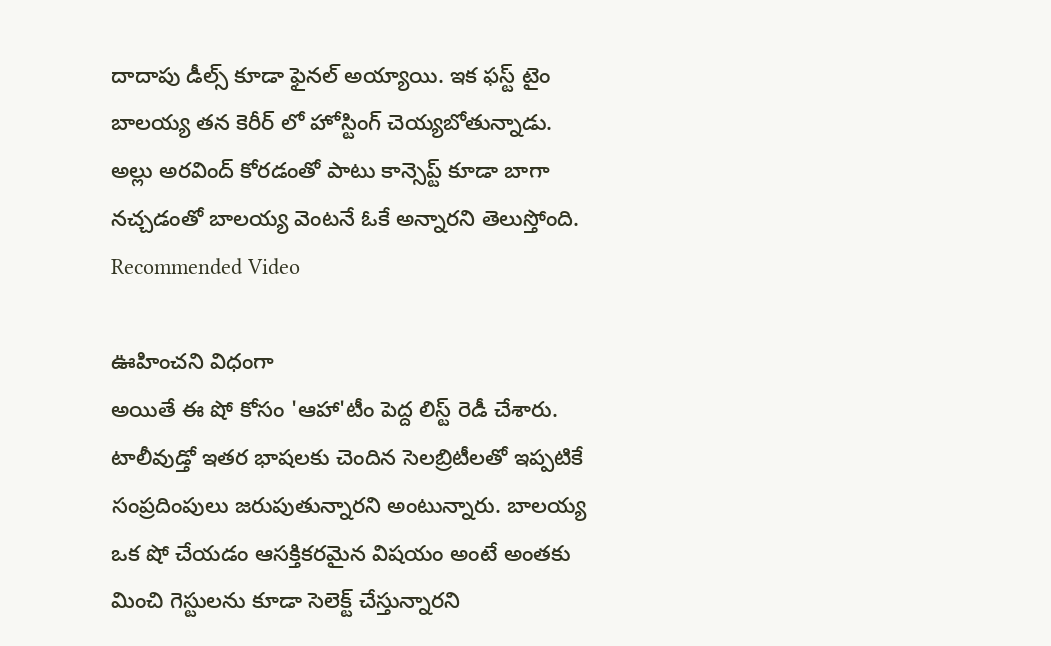దాదాపు డీల్స్ కూడా ఫైనల్ అయ్యాయి. ఇక ఫస్ట్ టైం బాలయ్య తన కెరీర్ లో హోస్టింగ్ చెయ్యబోతున్నాడు. అల్లు అరవింద్ కోరడంతో పాటు కాన్సెప్ట్ కూడా బాగా నచ్చడంతో బాలయ్య వెంటనే ఓకే అన్నారని తెలుస్తోంది.
Recommended Video

ఊహించని విధంగా
అయితే ఈ షో కోసం 'ఆహా'టీం పెద్ద లిస్ట్ రెడీ చేశారు. టాలీవుడ్తో ఇతర భాషలకు చెందిన సెలబ్రిటీలతో ఇప్పటికే సంప్రదింపులు జరుపుతున్నారని అంటున్నారు. బాలయ్య ఒక షో చేయడం ఆసక్తికరమైన విషయం అంటే అంతకు మించి గెస్టులను కూడా సెలెక్ట్ చేస్తున్నారని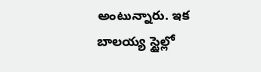అంటున్నారు. ఇక బాలయ్య స్టైల్లో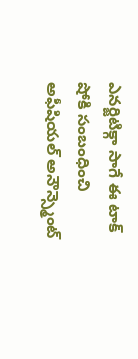ఎనర్జిటిక్గా సాగే ఈ టాక్ షోకి సంబంధించి అఫీషియల్ అనౌన్స్మెంట్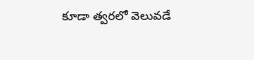కూడా త్వరలో వెలువడే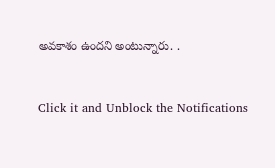అవకాశం ఉందని అంటున్నారు. .


Click it and Unblock the Notifications